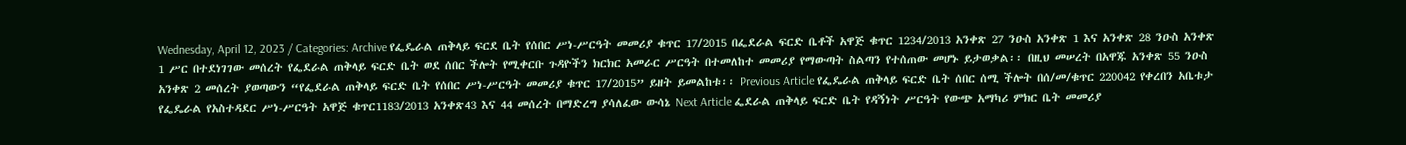Wednesday, April 12, 2023 / Categories: Archive የፌዴራል ጠቅላይ ፍርደ ቤት የሰበር ሥነ-ሥርዓት መመሪያ ቁጥር 17/2015 በፌደራል ፍርድ ቤቶች አዋጅ ቁጥር 1234/2013 አንቀጽ 27 ንዑስ አንቀጽ 1 እና አንቀጽ 28 ንዑስ አንቀጽ 1 ሥር በተደነገገው መሰረት የፌደራል ጠቅላይ ፍርድ ቤት ወደ ሰበር ችሎት የሚቀርቡ ጉዳዮችን ክርክር አመራር ሥርዓት በተመለከተ መመሪያ የማውጣት ስልጣን የተሰጠው መሆኑ ይታወቃል፡፡ በዚህ መሠረት በአዋጁ አንቀጽ 55 ንዑስ አንቀጽ 2 መሰረት ያወጣውን “የፌደራል ጠቅላይ ፍርድ ቤት የሰበር ሥነ-ሥርዓት መመሪያ ቁጥር 17/2015” ይዘት ይመልከቱ፡፡ Previous Article የፌዴራል ጠቅላይ ፍርድ ቤት ሰበር ሰሚ ችሎት በሰ/መ/ቁጥር 220042 የቀረበን አቤቱታ የፌዴራል የአስተዳደር ሥነ-ሥርዓት አዋጅ ቁጥር1183/2013 አንቀጽ43 እና 44 መሰረት በማድረግ ያሳለፈው ውሳኔ Next Article ፌደራል ጠቅላይ ፍርድ ቤት የዳኝነት ሥርዓት የውጭ አማካሪ ምክር ቤት መመሪያ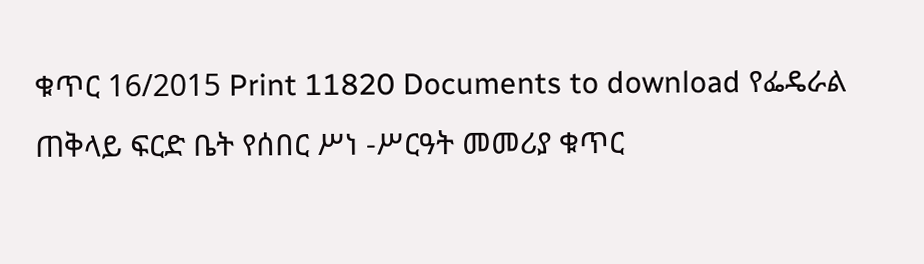ቁጥር 16/2015 Print 11820 Documents to download የፌዴራል ጠቅላይ ፍርድ ቤት የሰበር ሥነ -ሥርዓት መመሪያ ቁጥር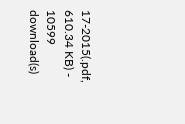17-2015(.pdf, 610.34 KB) - 10599 download(s)